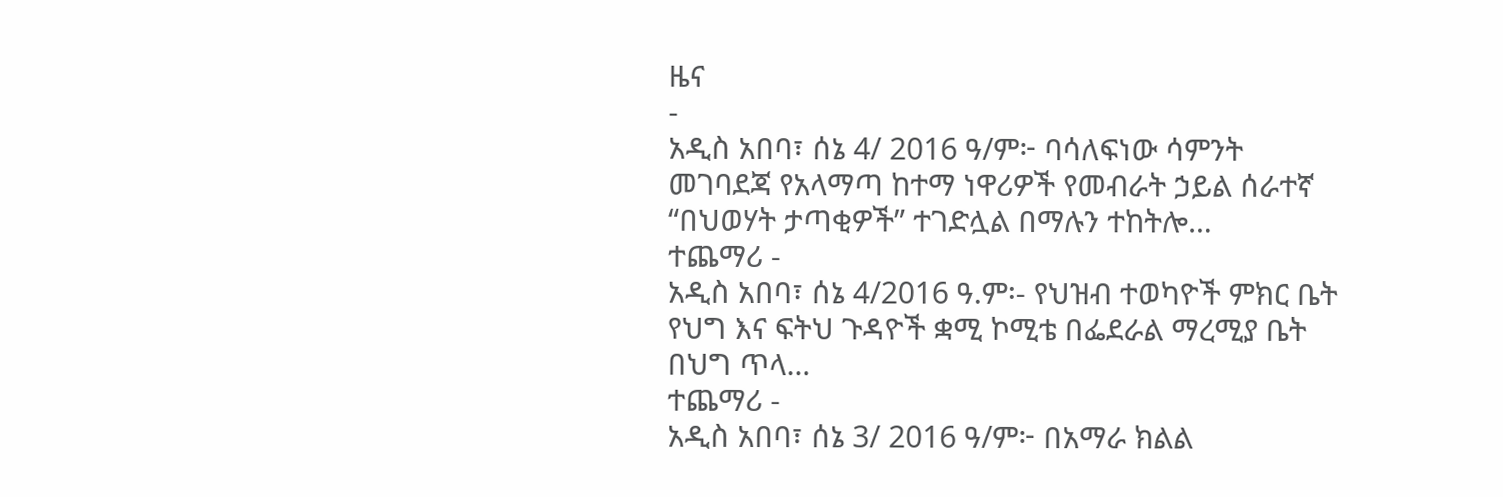ዜና
-
አዲስ አበባ፣ ሰኔ 4/ 2016 ዓ/ም፦ ባሳለፍነው ሳምንት መገባደጃ የአላማጣ ከተማ ነዋሪዎች የመብራት ኃይል ሰራተኛ “በህወሃት ታጣቂዎች” ተገድሏል በማሉን ተከትሎ…
ተጨማሪ -
አዲስ አበባ፣ ሰኔ 4/2016 ዓ.ም፡- የህዝብ ተወካዮች ምክር ቤት የህግ እና ፍትህ ጉዳዮች ቋሚ ኮሚቴ በፌደራል ማረሚያ ቤት በህግ ጥላ…
ተጨማሪ -
አዲስ አበባ፣ ሰኔ 3/ 2016 ዓ/ም፦ በአማራ ክልል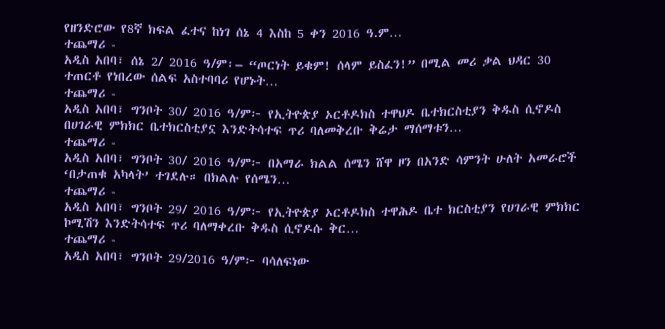የዘንድሮው የ8ኛ ክፍል ፈተና ከነገ ሰኔ 4 እስከ 5 ቀን 2016 ዓ.ም…
ተጨማሪ -
አዲስ አበባ፣ ሰኔ 2/ 2016 ዓ/ም፡– “ጦርነት ይቁም! ሰላም ይስፈን!” በሚል መሪ ቃል ህዳር 30 ተጠርቶ የነበረው ሰልፍ አስተባባሪ የሆኑት…
ተጨማሪ -
አዲስ አበባ፣ ግንቦት 30/ 2016 ዓ/ም፦ የኢትዮጵያ ኦርቶዶክስ ተዋህዶ ቤተክርስቲያን ቅዱስ ሲኖዶስ በሀገራዊ ምክክር ቤተክርስቲያኗ እንድትሳተፍ ጥሪ ባለመቅረቡ ቅሬታ ማሰማቱን…
ተጨማሪ -
አዲስ አበባ፣ ግንቦት 30/ 2016 ዓ/ም፦ በአማራ ክልል ሰሜን ሸዋ ዞን በአንድ ሳምንት ሁለት አመራሮች ‘በታጠቁ አካላት’ ተገደሉ። በክልሉ የሰሜን…
ተጨማሪ -
አዲስ አበባ፣ ግንቦት 29/ 2016 ዓ/ም፦ የኢትዮጵያ ኦርቶዶክስ ተዋሕዶ ቤተ ክርስቲያን የሀገራዊ ምክክር ኮሚሽን እንድትሳተፍ ጥሪ ባለማቀረቡ ቅዱስ ሲኖዶሱ ቅር…
ተጨማሪ -
አዲስ አበባ፣ ግንቦት 29/2016 ዓ/ም፦ ባሳለፍነው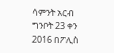ሳምንት አርብ ግንቦት 23 ቀን 2016 በፖሊስ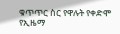ቁጥጥር ስር የዋሉት የቀድሞ የኢዜማ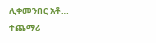ሊቀመንበር አቶ…
ተጨማሪ